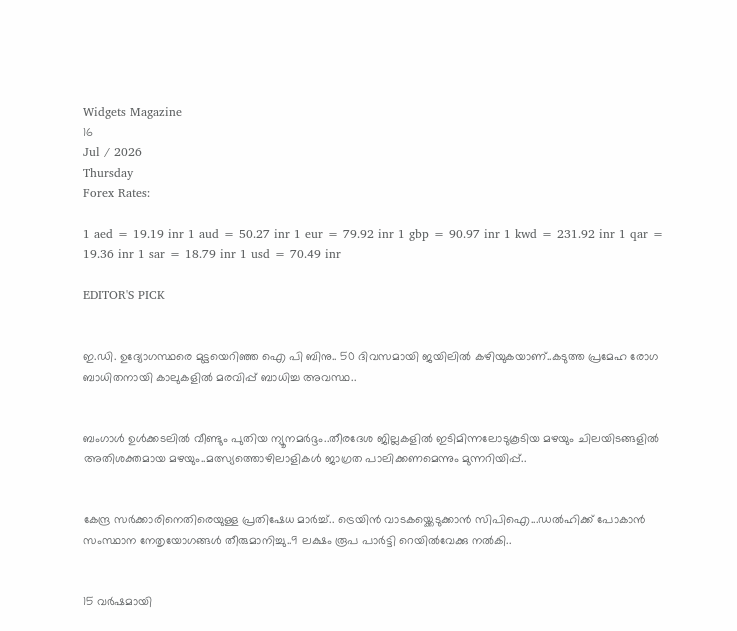Widgets Magazine
16
Jul / 2026
Thursday
Forex Rates:

1 aed = 19.19 inr 1 aud = 50.27 inr 1 eur = 79.92 inr 1 gbp = 90.97 inr 1 kwd = 231.92 inr 1 qar = 19.36 inr 1 sar = 18.79 inr 1 usd = 70.49 inr

EDITOR'S PICK


ഇ.ഡി. ഉദ്യോഗസ്ഥരെ മുട്ടയെറിഞ്ഞ ഐ പി ബിനു.. 50 ദിവസമായി ജയിലിൽ കഴിയുകയാണ്..കടുത്ത പ്രമേഹ രോഗ ബാധിതനായി കാലുകളിൽ മരവിപ്പ് ബാധിച്ച അവസ്ഥ..


ബംഗാൾ ഉൾക്കടലിൽ വീണ്ടും പുതിയ ന്യൂനമർദ്ദം..തീരദേശ ജില്ലകളിൽ ഇടിമിന്നലോടുകൂടിയ മഴയും ചിലയിടങ്ങളിൽ അതിശക്തമായ മഴയും..മത്സ്യത്തൊഴിലാളികൾ ജാഗ്രത പാലിക്കണമെന്നും മുന്നറിയിപ്പ്..


കേന്ദ്ര സർക്കാരിനെതിരെയുള്ള പ്രതിഷേധ മാർച്ച്.. ട്രെയിൻ വാടകയ്ക്കെടുക്കാൻ സിപിഐ...ഡൽഹിക്ക് പോകാൻ സംസ്ഥാന നേതൃയോഗങ്ങൾ തീരുമാനിച്ചു..9 ലക്ഷം രൂപ പാർട്ടി റെയിൽവേക്കു നൽകി..


15 വർഷമായി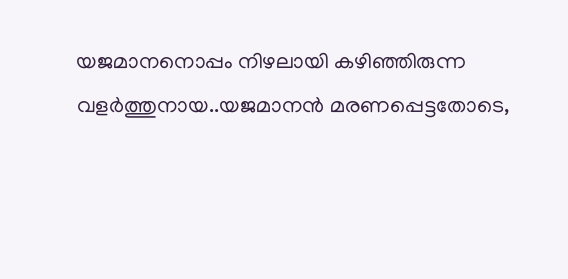യജമാനനൊപ്പം നിഴലായി കഴിഞ്ഞിരുന്ന വളർത്തുനായ..യജമാനൻ മരണപ്പെട്ടതോടെ,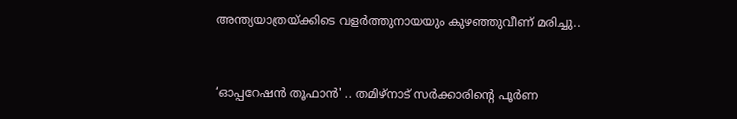അന്ത്യയാത്രയ്ക്കിടെ വളർത്തുനായയും കുഴഞ്ഞുവീണ് മരിച്ചു..


‘ഓപ്പറേഷൻ തൂഫാൻ' .. തമിഴ്നാട് സർക്കാരിന്റെ പൂർണ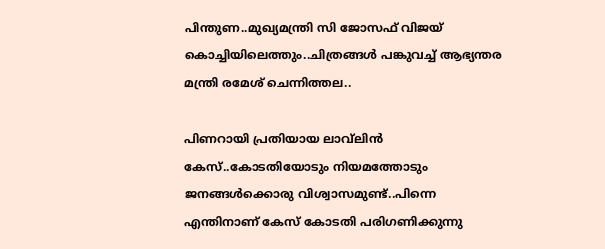പിന്തുണ..മുഖ്യമന്ത്രി സി ജോസഫ് വിജയ് കൊച്ചിയിലെത്തും..ചിത്രങ്ങൾ പങ്കുവച്ച് ആഭ്യന്തര മന്ത്രി രമേശ് ചെന്നിത്തല..

പിണറായി പ്രതിയായ ലാവ്‌ലിൻ കേസ്..കോടതിയോടും നിയമത്തോടും ജനങ്ങൾക്കൊരു വിശ്വാസമുണ്ട്..പിന്നെ എന്തിനാണ് കേസ് കോടതി പരിഗണിക്കുന്നു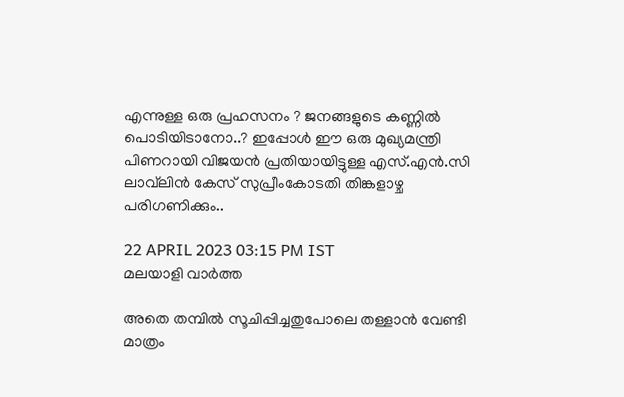എന്നുള്ള ഒരു പ്രഹസനം ? ജനങ്ങളുടെ കണ്ണിൽ പൊടിയിടാനോ..? ഇപ്പോൾ ഈ ഒരു മുഖ്യമന്ത്രി പിണറായി വിജയൻ പ്രതിയായിട്ടുള്ള എസ്.എൻ.സി ലാവ്‌ലിൻ കേസ് സുപ്രീംകോടതി തിങ്കളാഴ്ച പരിഗണിക്കും..

22 APRIL 2023 03:15 PM IST
മലയാളി വാര്‍ത്ത

അതെ തമ്പിൽ സൂചിപ്പിച്ചതുപോലെ തള്ളാൻ വേണ്ടി മാത്രം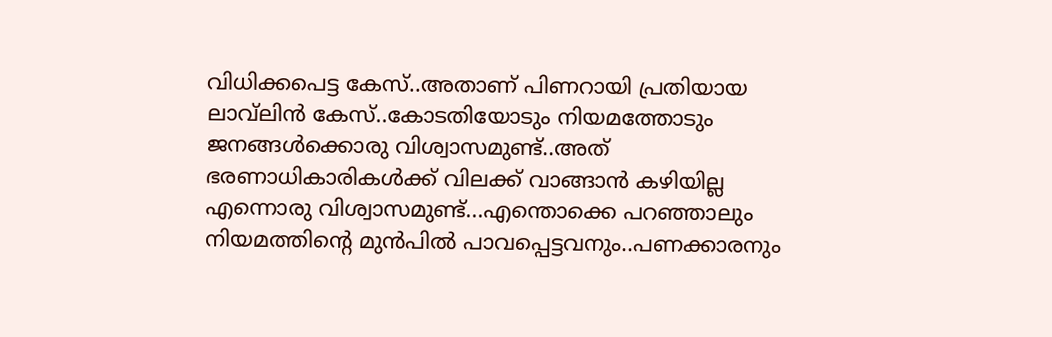വിധിക്കപെട്ട കേസ്..അതാണ് പിണറായി പ്രതിയായ ലാവ്‌ലിൻ കേസ്..കോടതിയോടും നിയമത്തോടും ജനങ്ങൾക്കൊരു വിശ്വാസമുണ്ട്..അത് ഭരണാധികാരികൾക്ക് വിലക്ക് വാങ്ങാൻ കഴിയില്ല എന്നൊരു വിശ്വാസമുണ്ട്...എന്തൊക്കെ പറഞ്ഞാലും നിയമത്തിന്റെ മുൻപിൽ പാവപ്പെട്ടവനും..പണക്കാരനും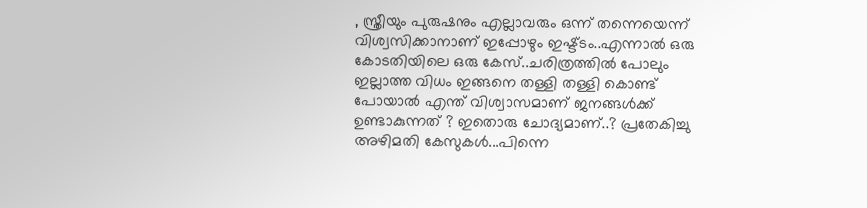, സ്ത്രീയും പുരുഷനും എല്ലാവരും ഒന്ന് തന്നെയെന്ന് വിശ്വസിക്കാനാണ് ഇപ്പോഴും ഇഷ്ട്ടം..എന്നാൽ ഒരു കോടതിയിലെ ഒരു കേസ്..ചരിത്രത്തിൽ പോലും ഇല്ലാത്ത വിധം ഇങ്ങനെ തള്ളി തള്ളി കൊണ്ട് പോയാൽ എന്ത് വിശ്വാസമാണ് ജനങ്ങൾക്ക് ഉണ്ടാകുന്നത് ? ഇതൊരു ചോദ്യമാണ്..? പ്രതേകിച്ചു അഴിമതി കേസുകൾ...പിന്നെ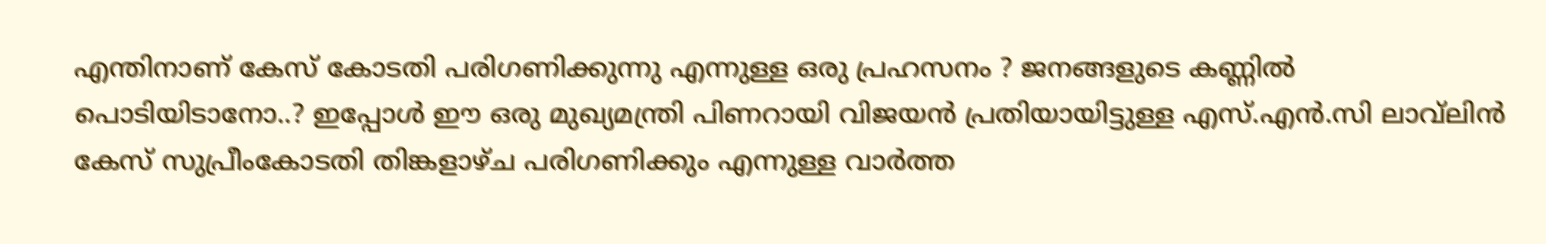എന്തിനാണ് കേസ് കോടതി പരിഗണിക്കുന്നു എന്നുള്ള ഒരു പ്രഹസനം ? ജനങ്ങളുടെ കണ്ണിൽ പൊടിയിടാനോ..? ഇപ്പോൾ ഈ ഒരു മുഖ്യമന്ത്രി പിണറായി വിജയൻ പ്രതിയായിട്ടുള്ള എസ്.എൻ.സി ലാവ്‌ലിൻ കേസ് സുപ്രീംകോടതി തിങ്കളാഴ്ച പരിഗണിക്കും എന്നുള്ള വാർത്ത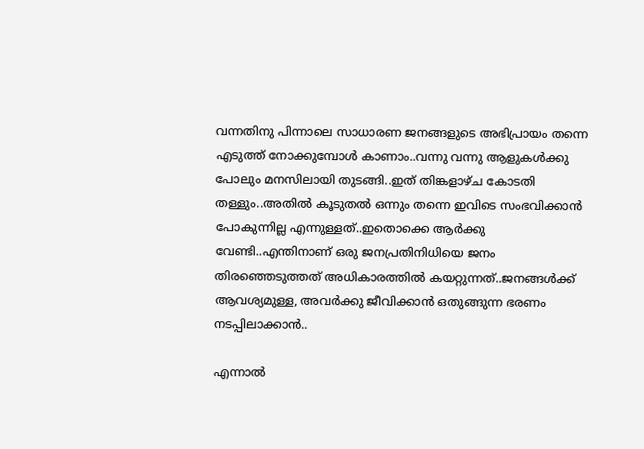വന്നതിനു പിന്നാലെ സാധാരണ ജനങ്ങളുടെ അഭിപ്രായം തന്നെ എടുത്ത് നോക്കുമ്പോൾ കാണാം..വന്നു വന്നു ആളുകൾക്കു പോലും മനസിലായി തുടങ്ങി..ഇത് തിങ്കളാഴ്ച കോടതി തള്ളും..അതിൽ കൂടുതൽ ഒന്നും തന്നെ ഇവിടെ സംഭവിക്കാൻ പോകുന്നില്ല എന്നുള്ളത്..ഇതൊക്കെ ആർക്കു വേണ്ടി..എന്തിനാണ് ഒരു ജനപ്രതിനിധിയെ ജനം തിരഞ്ഞെടുത്തത് അധികാരത്തിൽ കയറ്റുന്നത്..ജനങ്ങൾക്ക് ആവശ്യമുള്ള, അവർക്കു ജീവിക്കാൻ ഒതുങ്ങുന്ന ഭരണം നടപ്പിലാക്കാൻ..

എന്നാൽ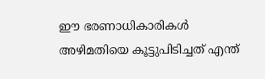ഈ ഭരണാധികാരികൾ അഴിമതിയെ കൂട്ടുപിടിച്ചത്‌ എന്ത്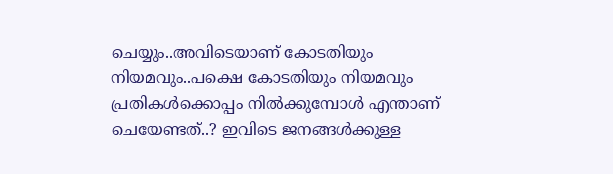ചെയ്യും..അവിടെയാണ് കോടതിയും നിയമവും..പക്ഷെ കോടതിയും നിയമവും പ്രതികൾക്കൊപ്പം നിൽക്കുമ്പോൾ എന്താണ് ചെയേണ്ടത്..? ഇവിടെ ജനങ്ങൾക്കുള്ള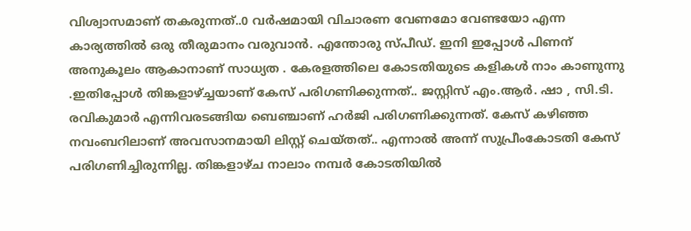വിശ്വാസമാണ് തകരുന്നത്..0 വർഷമായി വിചാരണ വേണമോ വേണ്ടയോ എന്ന കാര്യത്തില്‍ ഒരു തീരുമാനം വരുവാൻ. എന്തോരു സ്പീഡ്. ഇനി ഇപ്പോൾ പിണന് അനുകൂലം ആകാനാണ് സാധ്യത . കേരളത്തിലെ കോടതിയുടെ കളികൾ നാം കാണുന്നു .ഇതിപ്പോൾ തിങ്കളാഴ്ച്ചയാണ് കേസ് പരിഗണിക്കുന്നത്.. ജസ്റ്റിസ് എം.ആർ. ഷാ , സി.ടി. രവികുമാർ എന്നിവരടങ്ങിയ ബെഞ്ചാണ് ഹർജി പരിഗണിക്കുന്നത്. കേസ് കഴിഞ്ഞ നവംബറിലാണ് അവസാനമായി ലിസ്റ്റ് ചെയ്തത്.. എന്നാൽ അന്ന് സുപ്രീംകോടതി കേസ് പരിഗണിച്ചിരുന്നില്ല. തിങ്കളാഴ്ച നാലാം നമ്പർ കോടതിയിൽ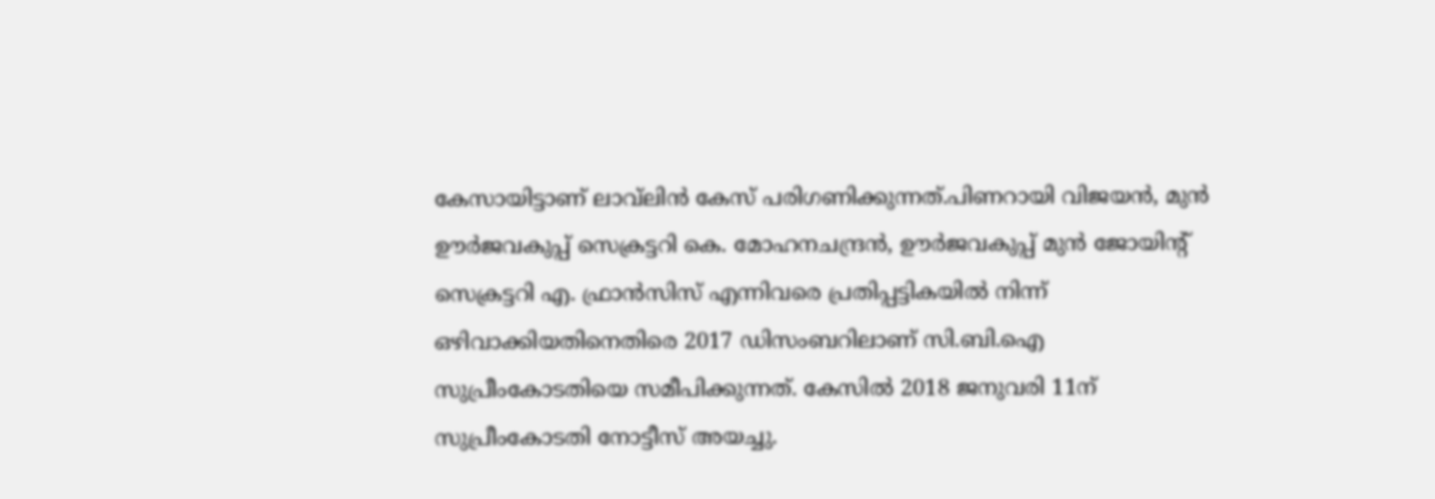കേസായിട്ടാണ് ല‌ാവ്‌ലിൻ കേസ് പരിഗണിക്കുന്നത്.പിണറായി വിജയൻ, മുൻ ഊർജവകുപ്പ് സെക്രട്ടറി കെ. മോഹനചന്ദ്രൻ, ഊർജവകുപ്പ് മുൻ ജോയിന്റ് സെക്രട്ടറി എ. ഫ്രാൻസിസ് എന്നിവരെ പ്രതിപ്പട്ടികയിൽ നിന്ന് ഒഴിവാക്കിയതിനെതിരെ 2017 ഡിസംബറിലാണ് സി.ബി.ഐ സുപ്രീംകോടതിയെ സമീപിക്കുന്നത്. കേസിൽ 2018 ജനുവരി 11ന് സുപ്രീംകോടതി നോട്ടീസ് അയച്ചു.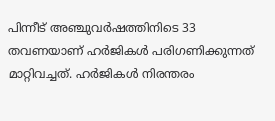പിന്നീട് അഞ്ചുവർഷത്തിനിടെ 33 തവണയാണ് ഹർജികൾ പരിഗണിക്കുന്നത് മാറ്റിവച്ചത്. ഹർജികൾ നിരന്തരം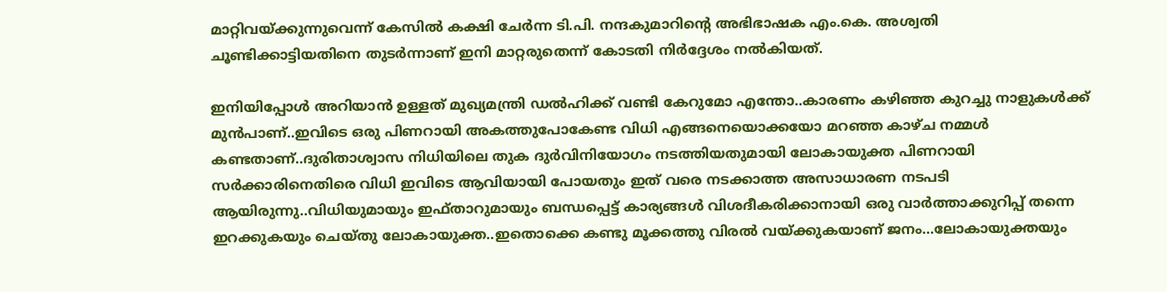മാറ്റിവയ്ക്കുന്നുവെന്ന് കേസിൽ കക്ഷി ചേർന്ന ടി.പി. നന്ദകുമാറിന്റെ അഭിഭാഷക എം.കെ. അശ്വതി ചൂണ്ടിക്കാട്ടിയതിനെ തുടർന്നാണ് ഇനി മാറ്റരുതെന്ന് കോടതി നിർദ്ദേശം നൽകിയത്.

ഇനിയിപ്പോൾ അറിയാൻ ഉള്ളത് മുഖ്യമന്ത്രി ഡൽഹിക്ക് വണ്ടി കേറുമോ എന്തോ..കാരണം കഴിഞ്ഞ കുറച്ചു നാളുകൾക്ക് മുൻപാണ്..ഇവിടെ ഒരു പിണറായി അകത്തുപോകേണ്ട വിധി എങ്ങനെയൊക്കയോ മറഞ്ഞ കാഴ്ച നമ്മൾ കണ്ടതാണ്..ദുരിതാശ്വാസ നിധിയിലെ തുക ദുർവിനിയോഗം നടത്തിയതുമായി ലോകായുക്ത പിണറായി സർക്കാരിനെതിരെ വിധി ഇവിടെ ആവിയായി പോയതും ഇത് വരെ നടക്കാത്ത അസാധാരണ നടപടി ആയിരുന്നു..വിധിയുമായും ഇഫ്താറുമായും ബന്ധപ്പെട്ട് കാര്യങ്ങൾ വിശദീകരിക്കാനായി ഒരു വാർത്താക്കുറിപ്പ് തന്നെ ഇറക്കുകയും ചെയ്തു ലോകായുക്ത..ഇതൊക്കെ കണ്ടു മൂക്കത്തു വിരൽ വയ്ക്കുകയാണ് ജനം...ലോകായുക്തയും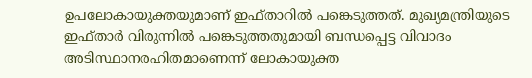ഉപലോകായുക്തയുമാണ് ഇഫ്താറിൽ പങ്കെടുത്തത്. മുഖ്യമന്ത്രിയുടെ ഇഫ്താർ വിരുന്നിൽ പങ്കെടുത്തതുമായി ബന്ധപ്പെട്ട വിവാദം അടിസ്ഥാനരഹിതമാണെന്ന് ലോകായുക്ത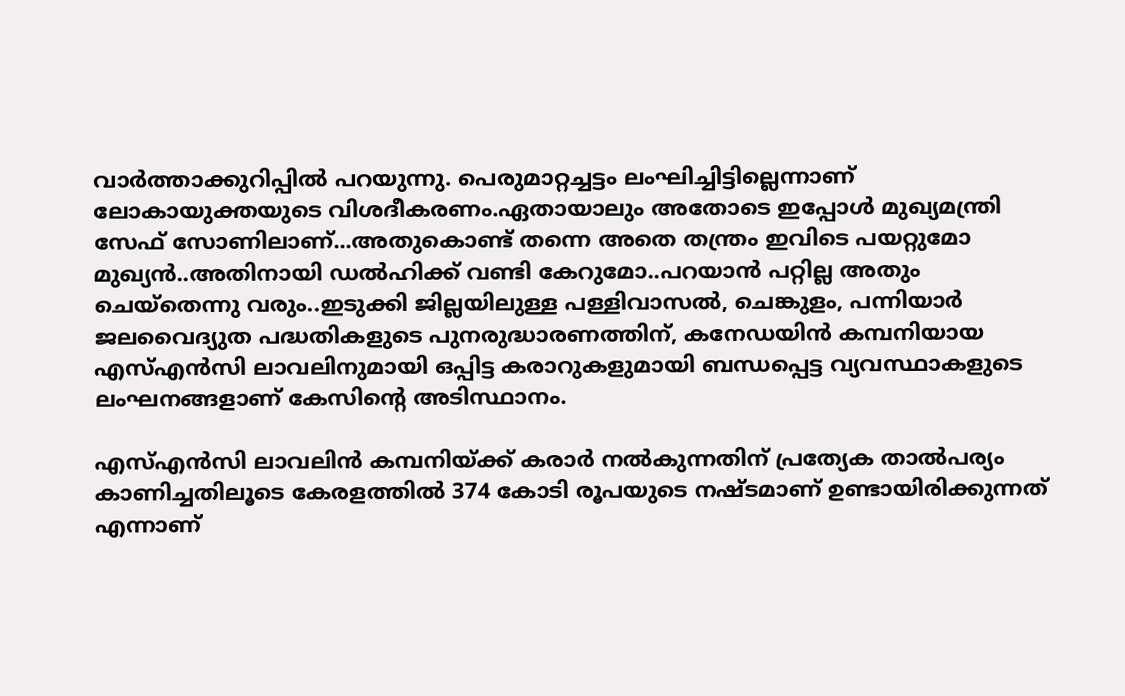വാർത്താക്കുറിപ്പിൽ പറയുന്നു. പെരുമാറ്റച്ചട്ടം ലംഘിച്ചിട്ടില്ലെന്നാണ് ലോകായുക്തയുടെ വിശദീകരണം.ഏതായാലും അതോടെ ഇപ്പോൾ മുഖ്യമന്ത്രി സേഫ് സോണിലാണ്...അതുകൊണ്ട് തന്നെ അതെ തന്ത്രം ഇവിടെ പയറ്റുമോ മുഖ്യൻ..അതിനായി ഡൽഹിക്ക് വണ്ടി കേറുമോ..പറയാൻ പറ്റില്ല അതും ചെയ്തെന്നു വരും..ഇടുക്കി ജില്ലയിലുള്ള പള്ളിവാസൽ, ചെങ്കുളം, പന്നിയാർ ജലവൈദ്യുത പദ്ധതികളുടെ പുനരുദ്ധാരണത്തിന്, കനേഡയിൻ കമ്പനിയായ എസ്എൻസി ലാവലിനുമായി ഒപ്പിട്ട കരാറുകളുമായി ബന്ധപ്പെട്ട വ്യവസ്ഥാകളുടെ ലംഘനങ്ങളാണ് കേസിന്റെ അടിസ്ഥാനം.

എസ്എൻസി ലാവലിൻ കമ്പനിയ്ക്ക് കരാർ നൽകുന്നതിന് പ്രത്യേക താൽപര്യം കാണിച്ചതിലൂടെ കേരളത്തിൽ 374 കോടി രൂപയുടെ നഷ്ടമാണ് ഉണ്ടായിരിക്കുന്നത് എന്നാണ്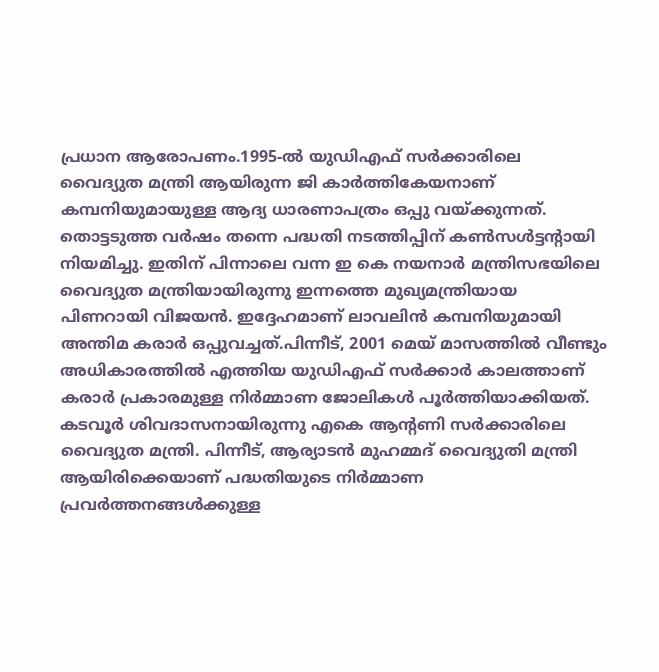പ്രധാന ആരോപണം.1995-ൽ യുഡിഎഫ് സർക്കാരിലെ വൈദ്യുത മന്ത്രി ആയിരുന്ന ജി കാർത്തികേയനാണ് കമ്പനിയുമായുള്ള ആദ്യ ധാരണാപത്രം ഒപ്പു വയ്ക്കുന്നത്. തൊട്ടടുത്ത വർഷം തന്നെ പദ്ധതി നടത്തിപ്പിന് കൺസൾട്ടന്റായി നിയമിച്ചു. ഇതിന് പിന്നാലെ വന്ന ഇ കെ നയനാർ മന്ത്രിസഭയിലെ വൈദ്യുത മന്ത്രിയായിരുന്നു ഇന്നത്തെ മുഖ്യമന്ത്രിയായ പിണറായി വിജയൻ. ഇദ്ദേഹമാണ് ലാവലിൻ കമ്പനിയുമായി അന്തിമ കരാർ ഒപ്പുവച്ചത്.പിന്നീട്, 2001 മെയ് മാസത്തിൽ വീണ്ടും അധികാരത്തിൽ എത്തിയ യുഡിഎഫ് സർക്കാർ കാലത്താണ് കരാർ പ്രകാരമുള്ള നിർമ്മാണ ജോലികൾ പൂർത്തിയാക്കിയത്. കടവൂർ ശിവദാസനായിരുന്നു എകെ ആന്റണി സർക്കാരിലെ വൈദ്യുത മന്ത്രി. പിന്നീട്, ആര്യാടൻ മുഹമ്മദ് വൈദ്യുതി മന്ത്രി ആയിരിക്കെയാണ് പദ്ധതിയുടെ നിർമ്മാണ പ്രവർത്തനങ്ങൾക്കുള്ള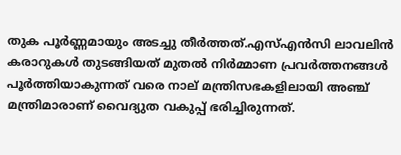തുക പൂർണ്ണമായും അടച്ചു തീർത്തത്.എസ്എൻസി ലാവലിൻ കരാറുകൾ തുടങ്ങിയത് മുതൽ നിർമ്മാണ പ്രവർത്തനങ്ങൾ പൂർത്തിയാകുന്നത് വരെ നാല് മന്ത്രിസഭകളിലായി അഞ്ച് മന്ത്രിമാരാണ് വൈദ്യുത വകുപ്പ് ഭരിച്ചിരുന്നത്.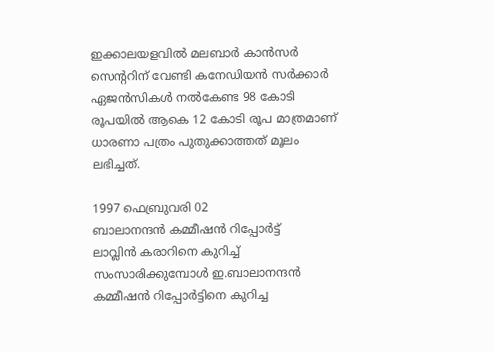ഇക്കാലയളവിൽ മലബാർ കാൻസർ സെന്ററിന് വേണ്ടി കനേഡിയൻ സർക്കാർ ഏജൻസികൾ നൽകേണ്ട 98 കോടി രൂപയിൽ ആകെ 12 കോടി രൂപ മാത്രമാണ് ധാരണാ പത്രം പുതുക്കാത്തത് മൂലം ലഭിച്ചത്.

1997 ഫെബ്രുവരി 02
ബാലാനന്ദൻ കമ്മീഷൻ റിപ്പോർട്ട്
ലാവ്ലിൻ കരാറിനെ കുറിച്ച് സംസാരിക്കുമ്പോൾ ഇ.ബാലാനന്ദൻ കമ്മീഷൻ റിപ്പോർട്ടിനെ കുറിച്ച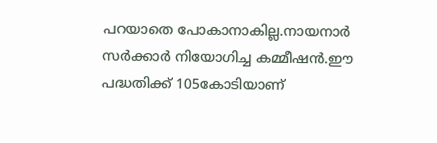പറയാതെ പോകാനാകില്ല.നായനാർ സർക്കാർ നിയോഗിച്ച കമ്മീഷൻ.ഈ പദ്ധതിക്ക് 105കോടിയാണ്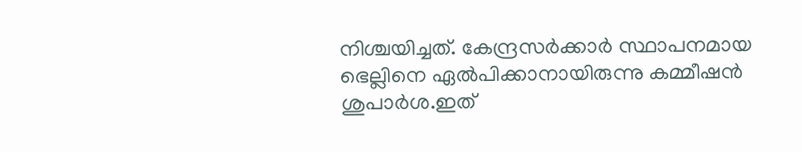നിശ്ചയിച്ചത്. കേന്ദ്രസർക്കാർ സ്ഥാപനമായ ഭെല്ലിനെ ഏൽപിക്കാനായിരുന്നു കമ്മീഷൻ ശുപാർശ.ഇത്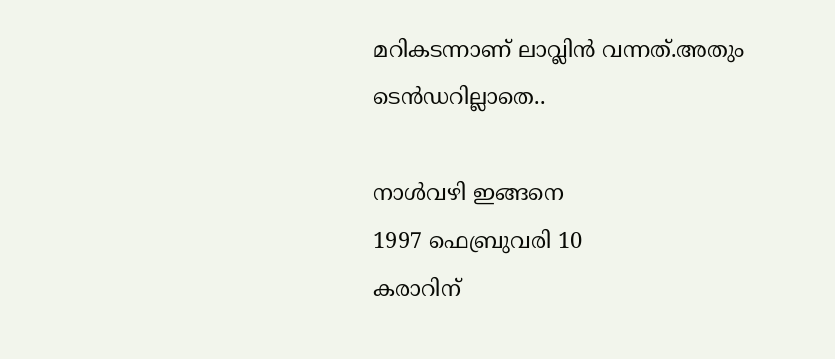മറികടന്നാണ് ലാവ്ലിൻ വന്നത്.അതും ടെൻഡറില്ലാതെ..

നാൾവഴി ഇങ്ങനെ
1997 ഫെബ്രുവരി 10
കരാറിന്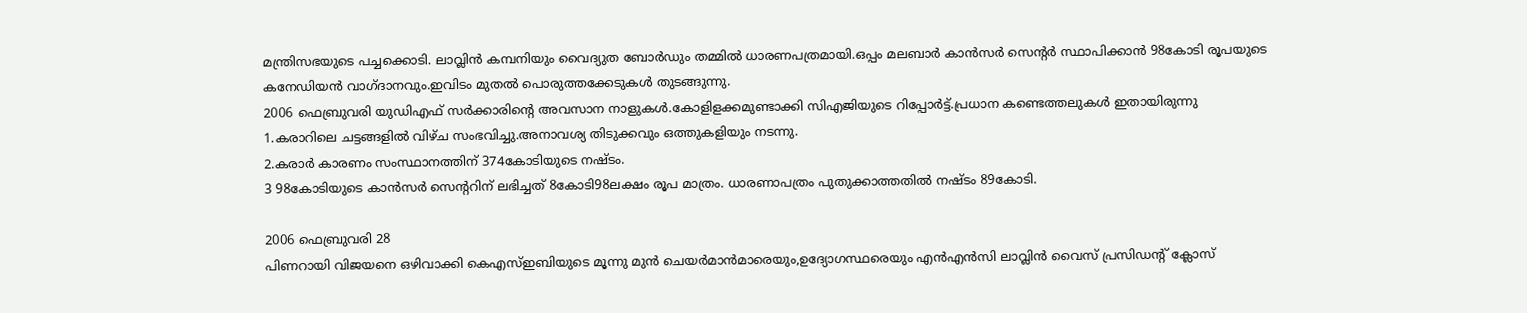മന്ത്രിസഭയുടെ പച്ചക്കൊടി. ലാവ്ലിൻ കമ്പനിയും വൈദ്യുത ബോർഡും തമ്മിൽ ധാരണപത്രമായി.ഒപ്പം മലബാർ കാൻസർ സെന്‍റർ സ്ഥാപിക്കാൻ 98കോടി രൂപയുടെ കനേഡിയൻ വാഗ്ദാനവും.ഇവിടം മുതൽ പൊരുത്തക്കേടുകൾ തുടങ്ങുന്നു.
2006 ഫെബ്രുവരി യുഡിഎഫ് സർക്കാരിന്‍റെ അവസാന നാളുകൾ.കോളിളക്കമുണ്ടാക്കി സിഎജിയുടെ റിപ്പോർട്ട്.പ്രധാന കണ്ടെത്തലുകൾ ഇതായിരുന്നു
1.കരാറിലെ ചട്ടങ്ങളിൽ വിഴ്ച സംഭവിച്ചു.അനാവശ്യ തിടുക്കവും ഒത്തുകളിയും നടന്നു.
2.കരാർ കാരണം സംസ്ഥാനത്തിന് 374കോടിയുടെ നഷ്ടം.
3 98കോടിയുടെ കാൻസർ സെന്‍ററിന് ലഭിച്ചത് 8കോടി98ലക്ഷം രൂപ മാത്രം. ധാരണാപത്രം പുതുക്കാത്തതിൽ നഷ്ടം 89കോടി.

2006 ഫെബ്രുവരി 28
പിണറായി വിജയനെ ഒഴിവാക്കി കെഎസ്ഇബിയുടെ മൂന്നു മുൻ ചെയർമാൻമാരെയും,ഉദ്യോഗസ്ഥരെയും എൻഎൻസി ലാവ്ലിൻ വൈസ് പ്രസിഡന്‍റ് ക്ലോസ്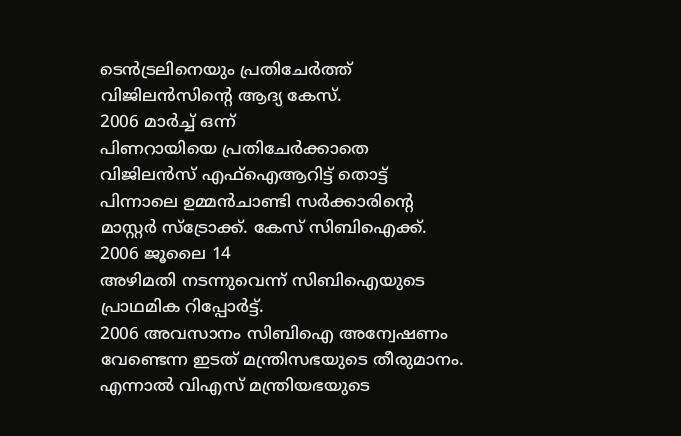ടെന്‍ട്രലിനെയും പ്രതി‍ചേർത്ത് വിജിലൻസിന്‍റെ ആദ്യ കേസ്.
2006 മാർച്ച് ഒന്ന്
പിണറായിയെ പ്രതിചേർക്കാതെ വിജിലൻസ് എഫ്ഐആറിട്ട് തൊട്ട് പിന്നാലെ ഉമ്മൻചാണ്ടി സർക്കാരിന്‍റെ മാസ്റ്റർ സ്ട്രോക്ക്. കേസ് സിബിഐക്ക്.
2006 ജൂലൈ 14
അഴിമതി നടന്നുവെന്ന് സിബിഐയുടെ പ്രാഥമിക റിപ്പോർട്ട്.
2006 അവസാനം സിബിഐ അന്വേഷണം വേണ്ടെന്ന ഇടത് മന്ത്രിസഭയുടെ തീരുമാനം. എന്നാൽ വിഎസ് മന്ത്രിയഭയുടെ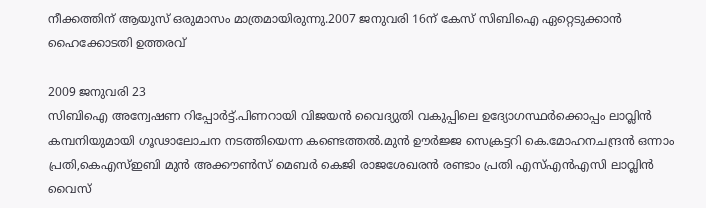നീക്കത്തിന് ആയുസ് ഒരുമാസം മാത്രമായിരുന്നു.2007 ജനുവരി 16ന് കേസ് സിബിഐ ഏറ്റെടുക്കാൻ ഹൈക്കോടതി ഉത്തരവ്

2009 ജനുവരി 23
സിബിഐ അന്വേഷണ റിപ്പോർട്ട്.പിണറായി വിജയൻ വൈദ്യുതി വകുപ്പിലെ ഉദ്യോഗസ്ഥർക്കൊപ്പം ലാവ്ലിൻ കമ്പനിയുമായി ഗൂഢാലോചന നടത്തിയെന്ന കണ്ടെത്തൽ.മുൻ ഊർജ്ജ സെക്രട്ടറി കെ.മോഹനചന്ദ്രൻ ഒന്നാം പ്രതി,കെഎസ്ഇബി മുൻ അക്കൗണ്‍സ് മെബർ കെജി രാജശേഖരൻ രണ്ടാം പ്രതി എസ്എൻഎസി ലാവ്ലിൻ വൈസ്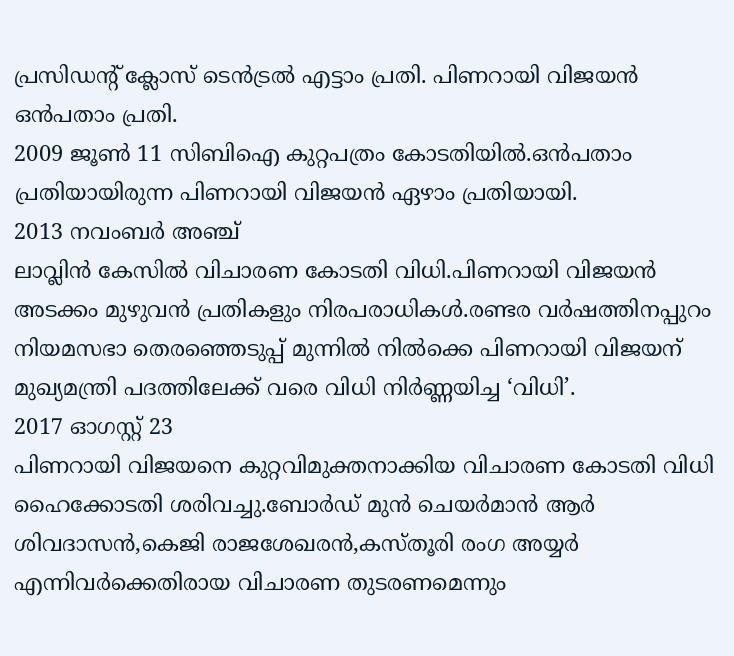പ്രസിഡന്‍റ് ക്ലോസ് ടെന്‍ട്രൽ എട്ടാം പ്രതി. പിണറായി വിജയൻ ഒൻപതാം പ്രതി.
2009 ജൂണ്‍ 11 സിബിഐ കുറ്റപത്രം കോടതിയിൽ.ഒൻപതാം പ്രതിയായിരുന്ന പിണറായി വിജയൻ ഏഴാം പ്രതിയായി.
2013 നവംബർ അ‍ഞ്ച്
ലാവ്ലിൻ കേസിൽ വിചാരണ കോടതി വിധി.പിണറായി വിജയൻ അടക്കം മുഴുവൻ പ്രതികളും നിരപരാധികൾ.രണ്ടര വർഷത്തിനപ്പുറം നിയമസഭാ തെരഞ്ഞെടുപ്പ് മുന്നിൽ നിൽക്കെ പിണറായി വിജയന് മുഖ്യമന്ത്രി പദത്തിലേക്ക് വരെ വിധി നിർണ്ണയിച്ച ‘വിധി’.
2017 ഓഗസ്റ്റ് 23
പിണറായി വിജയനെ കുറ്റവിമുക്തനാക്കിയ വിചാരണ കോടതി വിധി ഹൈക്കോടതി ശരിവച്ചു.ബോർഡ് മുൻ ചെയർമാൻ ആർ ശിവദാസൻ,കെജി രാജശേഖരൻ,കസ്തൂരി രംഗ അയ്യർ എന്നിവർക്കെതിരായ വിചാരണ തുടരണമെന്നും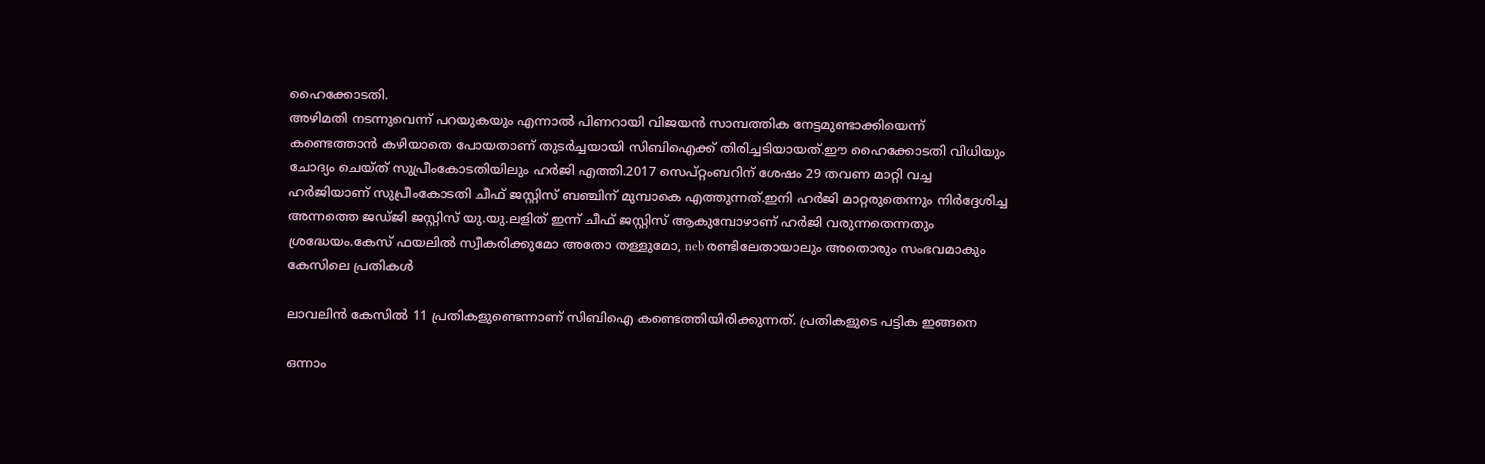ഹൈക്കോടതി.
അഴിമതി നടന്നുവെന്ന് പറയുകയും എന്നാൽ പിണറായി വിജയൻ സാമ്പത്തിക നേട്ടമുണ്ടാക്കിയെന്ന് കണ്ടെത്താൻ കഴിയാതെ പോയതാണ് തുടർച്ചയായി സിബിഐക്ക് തിരിച്ചടിയായത്.ഈ ഹൈക്കോടതി വിധിയും ചോദ്യം ചെയ്ത് സുപ്രീംകോടതിയിലും ഹർജി എത്തി.2017 സെപ്റ്റംബറിന് ശേഷം 29 തവണ മാറ്റി വച്ച ഹർജിയാണ് സുപ്രീംകോടതി ചീഫ് ജസ്റ്റിസ് ബഞ്ചിന് മുമ്പാകെ എത്തുന്നത്.ഇനി ഹർജി മാറ്റരുതെന്നും നിർദ്ദേശിച്ച അന്നത്തെ ജഡ്ജി ജസ്റ്റിസ് യു.യു.ലളിത് ഇന്ന് ചീഫ് ജസ്റ്റിസ് ആകുമ്പോഴാണ് ഹർജി വരുന്നതെന്നതും ശ്രദ്ധേയം.കേസ് ഫയലിൽ സ്വീകരിക്കുമോ അതോ തള്ളുമോ, neb രണ്ടിലേതായാലും അതൊരും സംഭവമാകും
കേസിലെ പ്രതികൾ

ലാവലിൻ കേസിൽ 11 പ്രതികളുണ്ടെന്നാണ് സിബിഐ കണ്ടെത്തിയിരിക്കുന്നത്. പ്രതികളുടെ പട്ടിക ഇങ്ങനെ

ഒന്നാം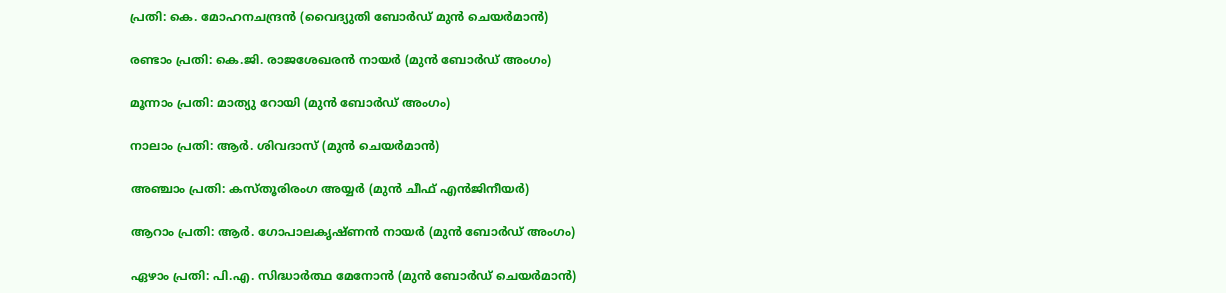പ്രതി: കെ. മോഹനചന്ദ്രൻ (വൈദ്യുതി ബോർഡ്‌ മുൻ ചെയർമാൻ)

രണ്ടാം പ്രതി: കെ.ജി. രാജശേഖരൻ നായർ (മുൻ ബോർഡ്‌ അംഗം)

മൂന്നാം പ്രതി: മാത്യു റോയി (മുൻ ബോർഡ്‌ അംഗം)

നാലാം പ്രതി: ആർ. ശിവദാസ്‌ (മുൻ ചെയർമാൻ)

അഞ്ചാം പ്രതി‌: കസ്‌തൂരിരംഗ അയ്യർ (മുൻ ചീഫ്‌ എൻജിനീയർ)

ആറാം പ്രതി‌: ആർ. ഗോപാലകൃഷ്‌ണൻ നായർ (മുൻ ബോർഡ്‌ അംഗം)

ഏഴാം പ്രതി: പി.എ. സിദ്ധാർത്ഥ മേനോൻ (മുൻ ബോർഡ്‌ ചെയർമാൻ)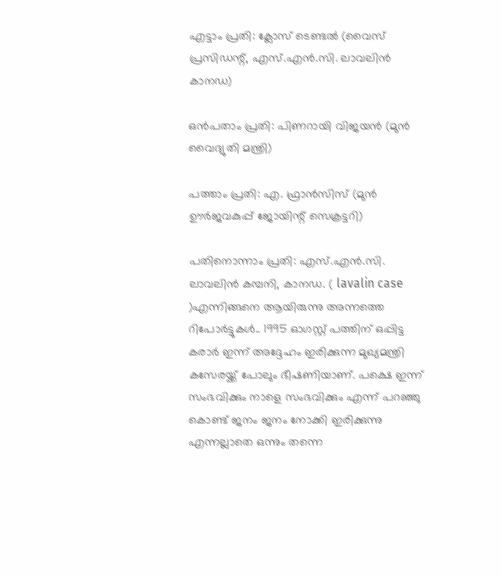എട്ടാം പ്രതി‌: ക്ലോസ്‌ ടെണ്ടൽ (വൈസ്‌ പ്രസിഡന്റ്‌, എസ്‌.എൻ.സി. ലാവലിൻ കാനഡ)

ഒൻപതാം പ്രതി‌: പിണറായി വിജയൻ (മുൻ വൈദ്യുതി മന്ത്രി)

പത്താം പ്രതി‌: എ. ഫ്രാൻസിസ്‌ (മുൻ ഊർജവകുപ്പ്‌ ജോയിന്റ്‌ സെക്രട്ടറി)

പതിനൊന്നാം പ്രതി‌: എസ്‌.എൻ.സി. ലാവലിൻ കമ്പനി, കാനഡ. ( lavalin case )എന്നിങ്ങനെ ആയിരുന്നു അന്നത്തെ റിപോർട്ടുകൾ.. 1995 ഓഗസ്റ്റ് പത്തിന് ഒപ്പിട്ട കരാര്‍ ഇന്ന് അദ്ദേഹം ഇരിക്കുന്ന മുഖ്യമന്ത്രി കസേരയ്ക്ക് പോലും ഭീഷണിയാണ്. പക്ഷെ ഇന്ന് സംഭവിക്കും നാളെ സംഭവിക്കും എന്ന് പറഞ്ഞു കൊണ്ട് ജനം ജനം നോക്കി ഇരിക്കുന്നു എന്നല്ലാതെ ഒന്നും തന്നെ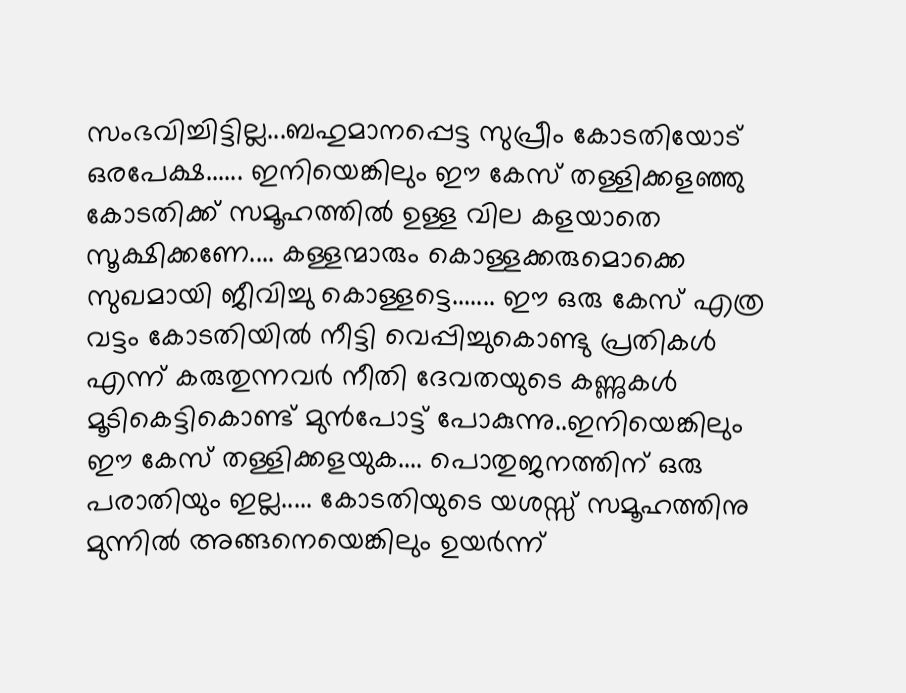സംഭവിച്ചിട്ടില്ല...ബഹുമാനപ്പെട്ട സുപ്രീം കോടതിയോട് ഒരപേക്ഷ...... ഇനിയെങ്കിലും ഈ കേസ് തള്ളിക്കളഞ്ഞു കോടതിക്ക് സമൂഹത്തിൽ ഉള്ള വില കളയാതെ സൂക്ഷിക്കണേ.... കള്ളന്മാരും കൊള്ളക്കരുമൊക്കെ സുഖമായി ജീവിച്ചു കൊള്ളട്ടെ....... ഈ ഒരു കേസ് എത്ര വട്ടം കോടതിയിൽ നീട്ടി വെപ്പിച്ചുകൊണ്ടു പ്രതികൾ എന്ന് കരുതുന്നവർ നീതി ദേവതയുടെ കണ്ണുകൾ മൂടികെട്ടികൊണ്ട് മുൻപോട്ട് പോകുന്നു..ഇനിയെങ്കിലും ഈ കേസ് തള്ളിക്കളയുക.... പൊതുജനത്തിന് ഒരു പരാതിയും ഇല്ല..... കോടതിയുടെ യശസ്സ് സമൂഹത്തിനു മുന്നിൽ അങ്ങനെയെങ്കിലും ഉയർന്ന്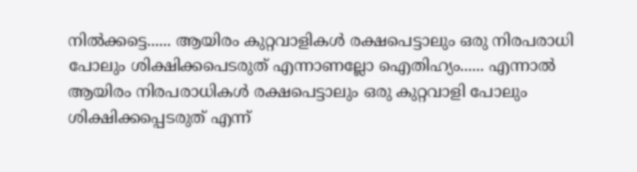നിൽക്കട്ടെ...... ആയിരം കുറ്റവാളികൾ രക്ഷപെട്ടാലും ഒരു നിരപരാധി പോലും ശിക്ഷിക്കപെടരുത് എന്നാണല്ലോ ഐതിഹ്യം...... എന്നാൽ ആയിരം നിരപരാധികൾ രക്ഷപെട്ടാലും ഒരു കുറ്റവാളി പോലും ശിക്ഷിക്കപ്പെടരുത് എന്ന്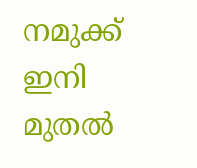നമുക്ക് ഇനി മുതൽ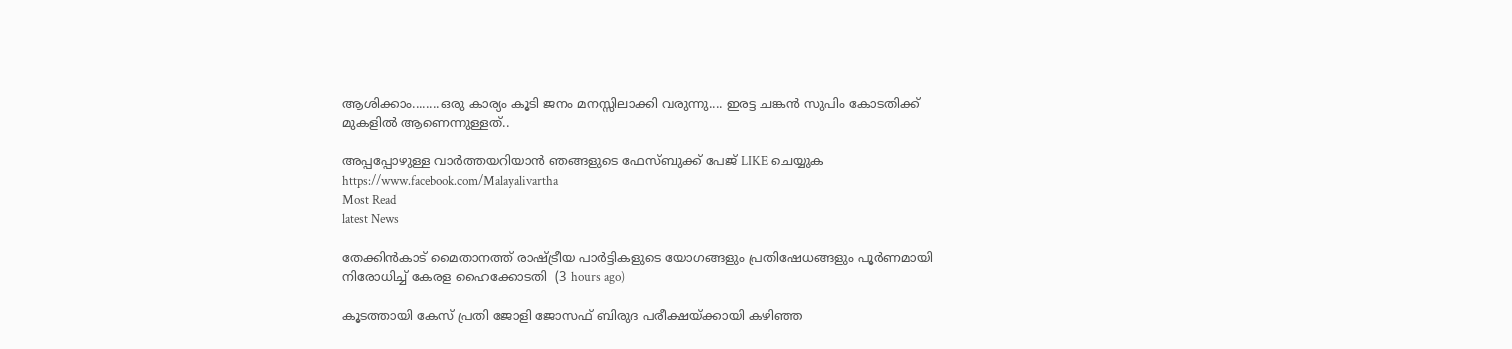ആശിക്കാം........ഒരു കാര്യം കൂടി ജനം മനസ്സിലാക്കി വരുന്നു.... ഇരട്ട ചങ്കൻ സുപിം കോടതിക്ക് മുകളിൽ ആണെന്നുള്ളത്..

അപ്പപ്പോഴുള്ള വാര്‍ത്തയറിയാന്‍ ഞങ്ങളുടെ ഫേസ്‌ബുക്ക്‌ പേജ് LIKE ചെയ്യുക
https://www.facebook.com/Malayalivartha
Most Read
latest News

തേക്കിന്‍കാട് മൈതാനത്ത് രാഷ്ട്രീയ പാര്‍ട്ടികളുടെ യോഗങ്ങളും പ്രതിഷേധങ്ങളും പൂര്‍ണമായി നിരോധിച്ച് കേരള ഹൈക്കോടതി  (3 hours ago)

കൂടത്തായി കേസ് പ്രതി ജോളി ജോസഫ് ബിരുദ പരീക്ഷയ്ക്കായി കഴിഞ്ഞ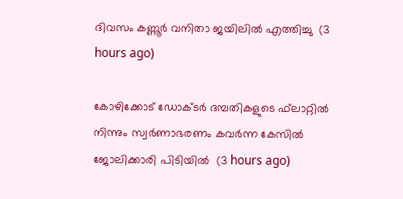ദിവസം കണ്ണൂര്‍ വനിതാ ജയിലില്‍ എത്തിച്ചു  (3 hours ago)

കോഴിക്കോട് ഡോക്ടര്‍ ദമ്പതികളുടെ ഫ്‌ലാറ്റില്‍ നിന്നും സ്വര്‍ണാഭരണം കവര്‍ന്ന കേസില്‍ ജോലിക്കാരി പിടിയില്‍  (3 hours ago)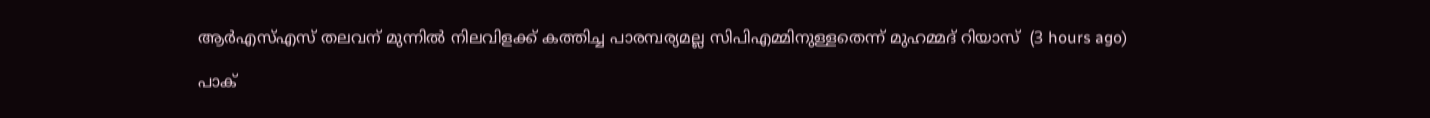ആര്‍എസ്എസ് തലവന് മുന്നില്‍ നിലവിളക്ക് കത്തിച്ച പാരമ്പര്യമല്ല സിപിഎമ്മിനുള്ളതെന്ന് മുഹമ്മദ് റിയാസ്  (3 hours ago)

പാക്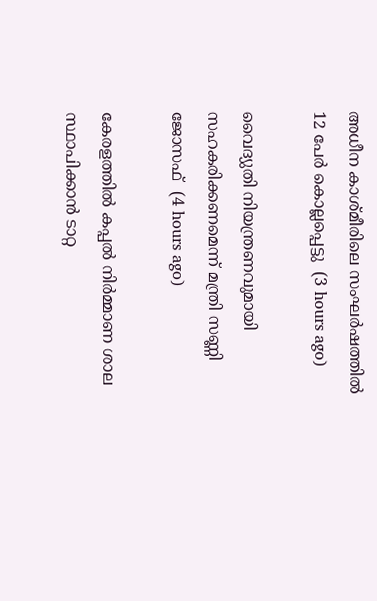അധീന കാശ്മീരിലെ സംഘര്‍ഷത്തില്‍ 12 പേര്‍ കൊല്ലപ്പെട്ടു  (3 hours ago)

വൈദ്യുതി നിയന്ത്രണവുമായി സഹകരിക്കണമെന്ന് മന്ത്രി സണ്ണി ജോസഫ്  (4 hours ago)

കേരളത്തില്‍ കപ്പല്‍ നിര്‍മ്മാണ ശാല സ്ഥാപിക്കാന്‍ ടാറ്റ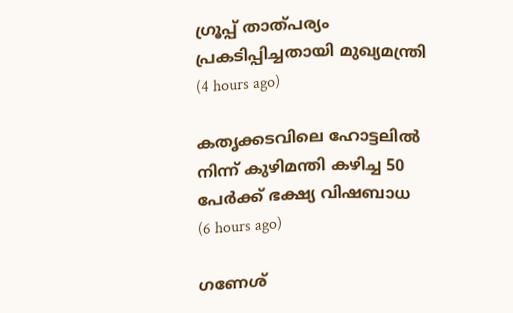ഗ്രൂപ്പ് താത്പര്യം പ്രകടിപ്പിച്ചതായി മുഖ്യമന്ത്രി  (4 hours ago)

കതൃക്കടവിലെ ഹോട്ടലില്‍ നിന്ന് കുഴിമന്തി കഴിച്ച 50 പേര്‍ക്ക് ഭക്ഷ്യ വിഷബാധ  (6 hours ago)

ഗണേശ്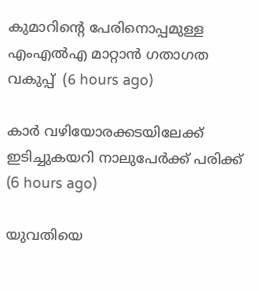കുമാറിന്റെ പേരിനൊപ്പമുള്ള എംഎല്‍എ മാറ്റാന്‍ ഗതാഗത വകുപ്പ്  (6 hours ago)

കാര്‍ വഴിയോരക്കടയിലേക്ക് ഇടിച്ചുകയറി നാലുപേര്‍ക്ക് പരിക്ക്  (6 hours ago)

യുവതിയെ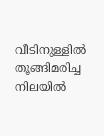വീടിനുള്ളില്‍ തൂങ്ങിമരിച്ച നിലയില്‍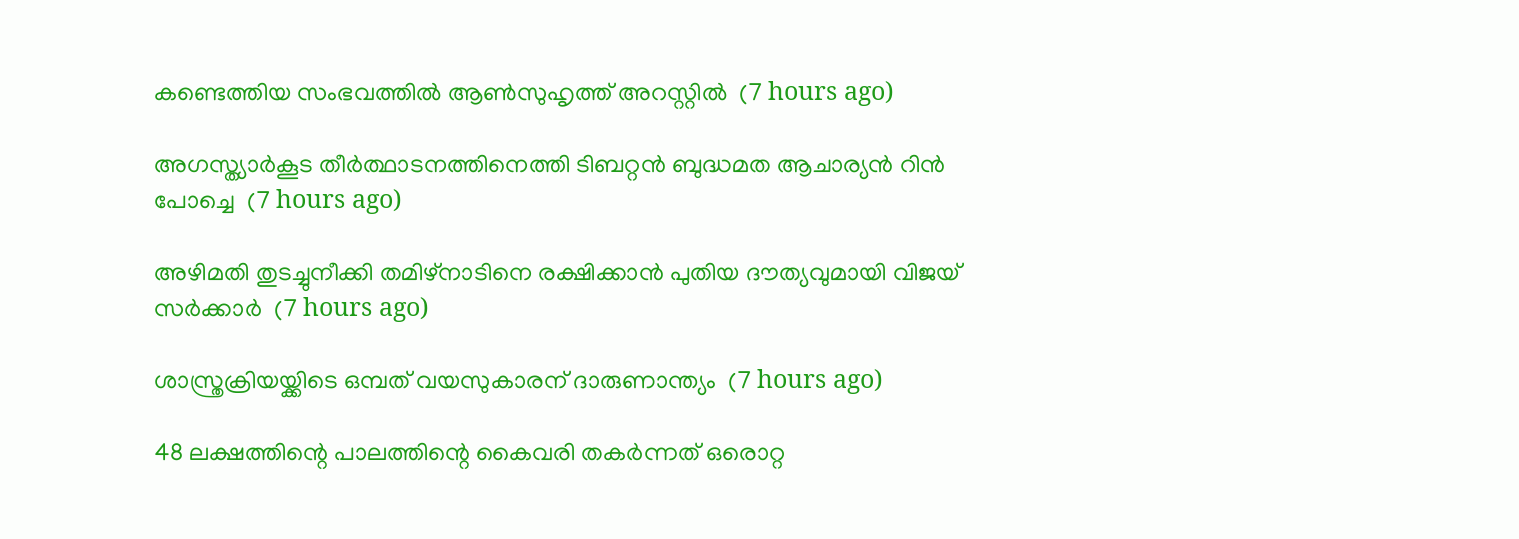കണ്ടെത്തിയ സംഭവത്തില്‍ ആണ്‍സുഹൃത്ത് അറസ്റ്റില്‍  (7 hours ago)

അഗസ്ത്യാര്‍കൂട തീര്‍ത്ഥാടനത്തിനെത്തി ടിബറ്റന്‍ ബുദ്ധമത ആചാര്യന്‍ റിന്‍ പോച്ചെ  (7 hours ago)

അഴിമതി തുടച്ചുനീക്കി തമിഴ്‌നാടിനെ രക്ഷിക്കാന്‍ പുതിയ ദൗത്യവുമായി വിജയ് സര്‍ക്കാര്‍  (7 hours ago)

ശാസ്ത്രക്രിയയ്ക്കിടെ ഒമ്പത് വയസുകാരന് ദാരുണാന്ത്യം  (7 hours ago)

48 ലക്ഷത്തിന്റെ പാലത്തിന്റെ കൈവരി തകര്‍ന്നത് ഒരൊറ്റ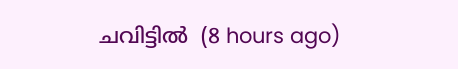ചവിട്ടില്‍  (8 hours ago)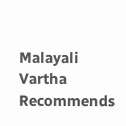Malayali Vartha Recommends